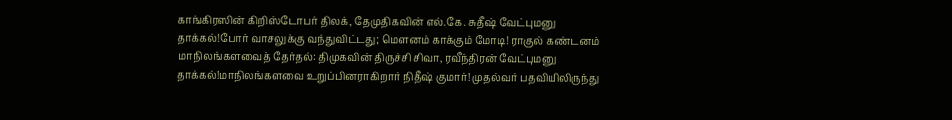காங்கிரஸின் கிறிஸ்டோபர் திலக், தேமுதிகவின் எல்.கே. சுதீஷ் வேட்புமனு தாக்கல்!போர் வாசலுக்கு வந்துவிட்டது; மெளனம் காக்கும் மோடி! ராகுல் கண்டனம் மாநிலங்களவைத் தேர்தல்: திமுகவின் திருச்சி சிவா, ரவீந்திரன் வேட்புமனு தாக்கல்!மாநிலங்களவை உறுப்பினராகிறார் நிதீஷ் குமார்! முதல்வர் பதவியிலிருந்து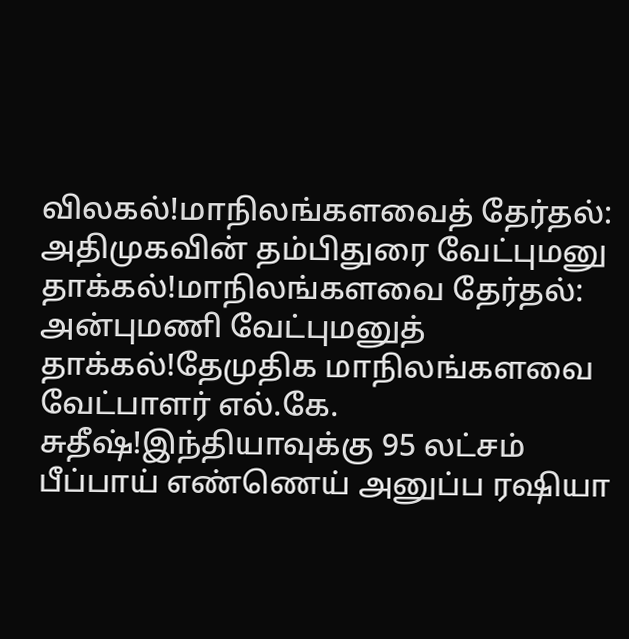விலகல்!மாநிலங்களவைத் தேர்தல்: அதிமுகவின் தம்பிதுரை வேட்புமனு தாக்கல்!மாநிலங்களவை தேர்தல்: அன்புமணி வேட்புமனுத் தாக்கல்!தேமுதிக மாநிலங்களவை வேட்பாளர் எல்.கே. சுதீஷ்!இந்தியாவுக்கு 95 லட்சம் பீப்பாய் எண்ணெய் அனுப்ப ரஷியா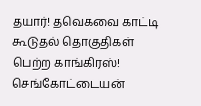தயார்! தவெகவை காட்டி கூடுதல் தொகுதிகள் பெற்ற காங்கிரஸ்! செங்கோட்டையன்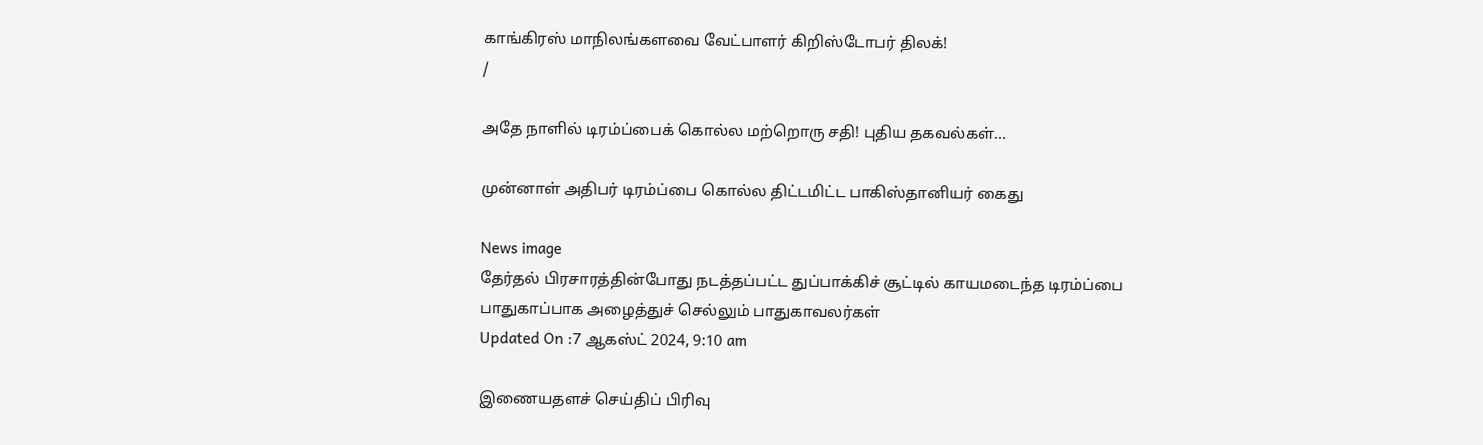காங்கிரஸ் மாநிலங்களவை வேட்பாளர் கிறிஸ்டோபர் திலக்!
/

அதே நாளில் டிரம்ப்பைக் கொல்ல மற்றொரு சதி! புதிய தகவல்கள்...

முன்னாள் அதிபர் டிரம்ப்பை கொல்ல திட்டமிட்ட பாகிஸ்தானியர் கைது

News image
தேர்தல் பிரசாரத்தின்போது நடத்தப்பட்ட துப்பாக்கிச் சூட்டில் காயமடைந்த டிரம்ப்பை பாதுகாப்பாக அழைத்துச் செல்லும் பாதுகாவலர்கள்
Updated On :7 ஆகஸ்ட் 2024, 9:10 am

இணையதளச் செய்திப் பிரிவு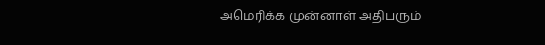அமெரிக்க முன்னாள் அதிபரும்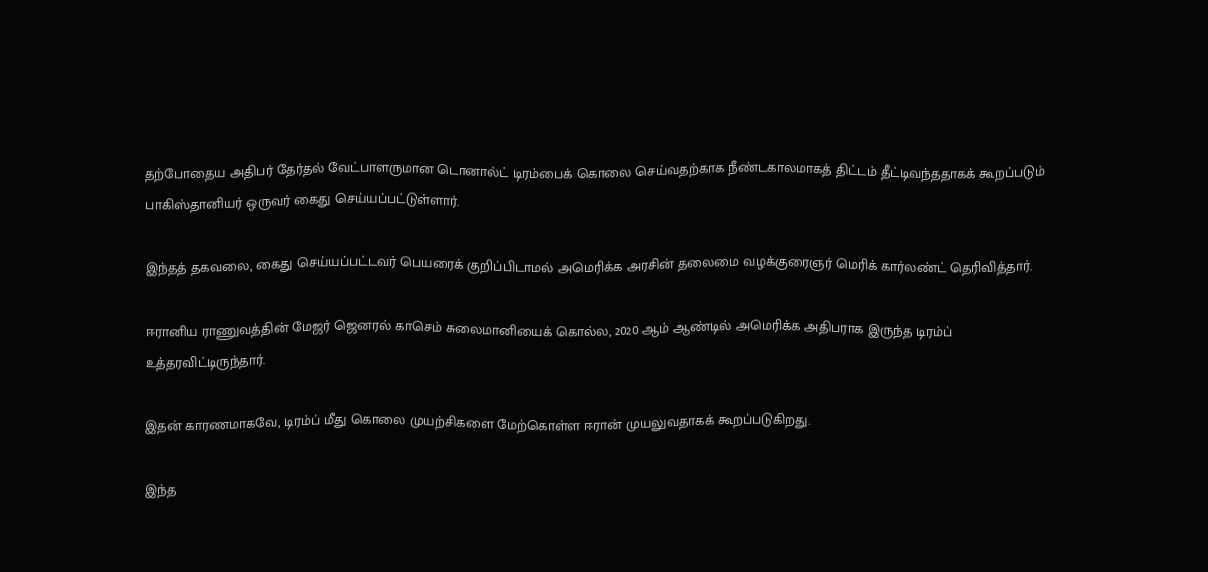தற்போதைய அதிபர் தேர்தல் வேட்பாளருமான டொனால்ட் டிரம்பைக் கொலை செய்வதற்காக நீண்டகாலமாகத் திட்டம் தீட்டிவந்ததாகக் கூறப்படும் பாகிஸ்தானியர் ஒருவர் கைது செய்யப்பட்டுள்ளார்.

இந்தத் தகவலை, கைது செய்யப்பட்டவர் பெயரைக் குறிப்பிடாமல் அமெரிக்க அரசின் தலைமை வழக்குரைஞர் மெரிக் கார்லண்ட் தெரிவித்தார்.

ஈரானிய ராணுவத்தின் மேஜர் ஜெனரல் காசெம் சுலைமானியைக் கொல்ல, 2020 ஆம் ஆண்டில் அமெரிக்க அதிபராக இருந்த டிரம்ப் உத்தரவிட்டிருந்தார்.

இதன் காரணமாகவே, டிரம்ப் மீது கொலை முயற்சிகளை மேற்கொள்ள ஈரான் முயலுவதாகக் கூறப்படுகிறது.

இந்த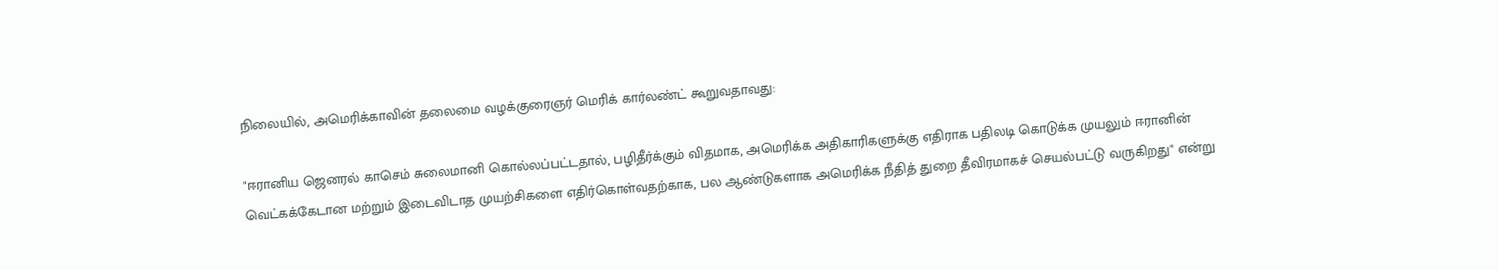நிலையில், அமெரிக்காவின் தலைமை வழக்குரைஞர் மெரிக் கார்லண்ட் கூறுவதாவது:

"ஈரானிய ஜெனரல் காசெம் சுலைமானி கொல்லப்பட்டதால், பழிதீர்க்கும் விதமாக, அமெரிக்க அதிகாரிகளுக்கு எதிராக பதிலடி கொடுக்க முயலும் ஈரானின் வெட்கக்கேடான மற்றும் இடைவிடாத முயற்சிகளை எதிர்கொள்வதற்காக, பல ஆண்டுகளாக அமெரிக்க நீதித் துறை தீவிரமாகச் செயல்பட்டு வருகிறது" என்று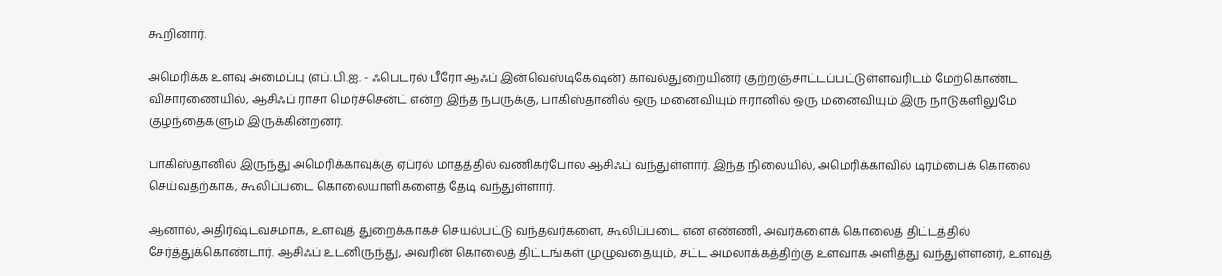கூறினார்.

அமெரிக்க உளவு அமைப்பு (எப்.பி.ஐ. - ஃபெடரல் பீரோ ஆஃப் இன்வெஸ்டிகேஷன்) காவல்துறையினர் குற்றஞ்சாட்டப்பட்டுள்ளவரிடம் மேற்கொண்ட விசாரணையில், ஆசிஃப் ராசா மெர்ச்சென்ட் என்ற இந்த நபருக்கு, பாகிஸ்தானில் ஒரு மனைவியும் ஈரானில் ஒரு மனைவியும் இரு நாடுகளிலுமே குழந்தைகளும் இருக்கின்றனர்.

பாகிஸ்தானில் இருந்து அமெரிக்காவுக்கு ஏப்ரல் மாதத்தில் வணிகர்போல ஆசிஃப் வந்துள்ளார். இந்த நிலையில், அமெரிக்காவில் டிரம்பைக் கொலை செய்வதற்காக, கூலிப்படை கொலையாளிகளைத் தேடி வந்துள்ளார்.

ஆனால், அதிர்ஷ்டவசமாக, உளவுத் துறைக்காகச் செயல்பட்டு வந்தவர்களை, கூலிப்படை என எண்ணி, அவர்களைக் கொலைத் திட்டத்தில் சேர்த்துக்கொண்டார். ஆசிஃப் உடனிருந்து, அவரின் கொலைத் திட்டங்கள் முழுவதையும், சட்ட அமலாக்கத்திற்கு உளவாக அளித்து வந்துள்ளனர், உளவுத்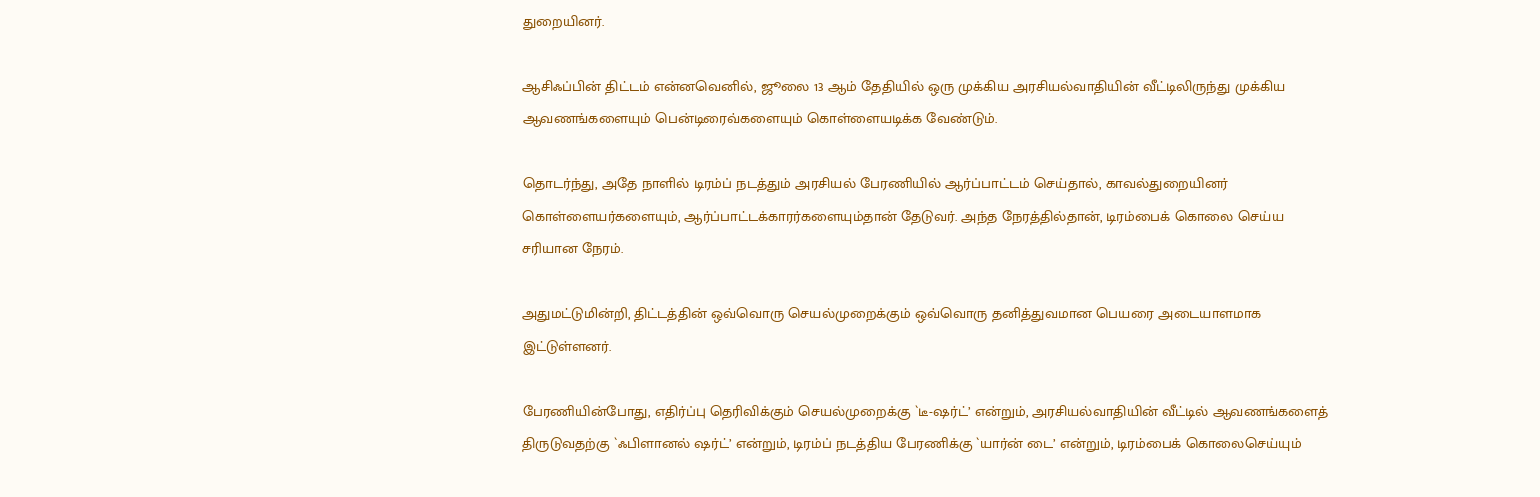துறையினர்.

ஆசிஃப்பின் திட்டம் என்னவெனில், ஜூலை 13 ஆம் தேதியில் ஒரு முக்கிய அரசியல்வாதியின் வீட்டிலிருந்து முக்கிய ஆவணங்களையும் பென்டிரைவ்களையும் கொள்ளையடிக்க வேண்டும்.

தொடர்ந்து, அதே நாளில் டிரம்ப் நடத்தும் அரசியல் பேரணியில் ஆர்ப்பாட்டம் செய்தால், காவல்துறையினர் கொள்ளையர்களையும், ஆர்ப்பாட்டக்காரர்களையும்தான் தேடுவர். அந்த நேரத்தில்தான், டிரம்பைக் கொலை செய்ய சரியான நேரம்.

அதுமட்டுமின்றி, திட்டத்தின் ஒவ்வொரு செயல்முறைக்கும் ஒவ்வொரு தனித்துவமான பெயரை அடையாளமாக இட்டுள்ளனர்.

பேரணியின்போது, எதிர்ப்பு தெரிவிக்கும் செயல்முறைக்கு `டீ-ஷர்ட்’ என்றும், அரசியல்வாதியின் வீட்டில் ஆவணங்களைத் திருடுவதற்கு `ஃபிளானல் ஷர்ட்’ என்றும், டிரம்ப் நடத்திய பேரணிக்கு `யார்ன் டை’ என்றும், டிரம்பைக் கொலைசெய்யும்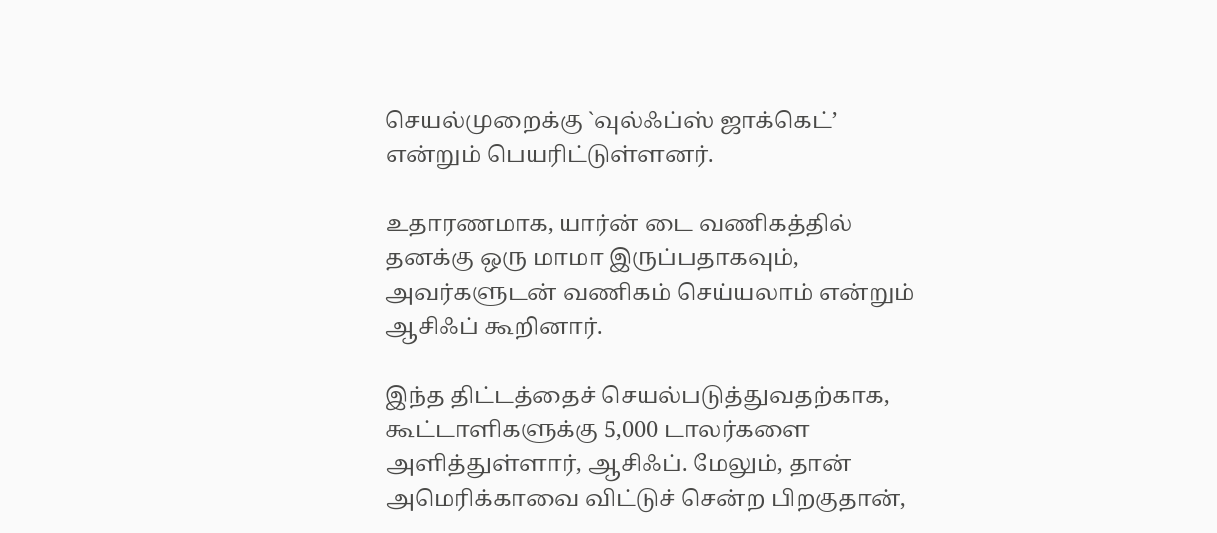செயல்முறைக்கு `வுல்ஃப்ஸ் ஜாக்கெட்’ என்றும் பெயரிட்டுள்ளனர்.

உதாரணமாக, யார்ன் டை வணிகத்தில் தனக்கு ஒரு மாமா இருப்பதாகவும், அவர்களுடன் வணிகம் செய்யலாம் என்றும் ஆசிஃப் கூறினார்.

இந்த திட்டத்தைச் செயல்படுத்துவதற்காக, கூட்டாளிகளுக்கு 5,000 டாலர்களை அளித்துள்ளார், ஆசிஃப். மேலும், தான் அமெரிக்காவை விட்டுச் சென்ற பிறகுதான்,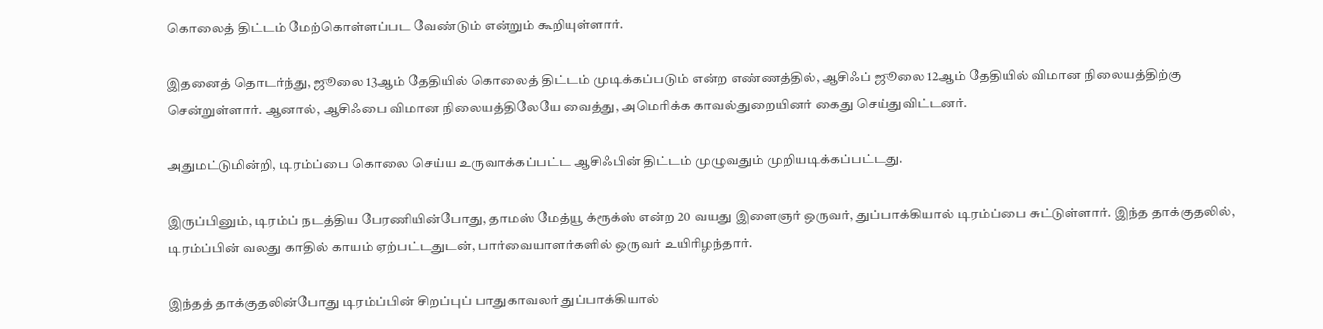கொலைத் திட்டம் மேற்கொள்ளப்பட வேண்டும் என்றும் கூறியுள்ளார்.

இதனைத் தொடர்ந்து, ஜூலை 13ஆம் தேதியில் கொலைத் திட்டம் முடிக்கப்படும் என்ற எண்ணத்தில், ஆசிஃப் ஜூலை 12ஆம் தேதியில் விமான நிலையத்திற்கு சென்றுள்ளார். ஆனால், ஆசிஃபை விமான நிலையத்திலேயே வைத்து, அமெரிக்க காவல்துறையினர் கைது செய்துவிட்டனர்.

அதுமட்டுமின்றி, டிரம்ப்பை கொலை செய்ய உருவாக்கப்பட்ட ஆசிஃபின் திட்டம் முழுவதும் முறியடிக்கப்பட்டது.

இருப்பினும், டிரம்ப் நடத்திய பேரணியின்போது, தாமஸ் மேத்யூ க்ரூக்ஸ் என்ற 20 வயது இளைஞர் ஒருவர், துப்பாக்கியால் டிரம்ப்பை சுட்டுள்ளார். இந்த தாக்குதலில், டிரம்ப்பின் வலது காதில் காயம் ஏற்பட்டதுடன், பார்வையாளர்களில் ஒருவர் உயிரிழந்தார்.

இந்தத் தாக்குதலின்போது டிரம்ப்பின் சிறப்புப் பாதுகாவலர் துப்பாக்கியால்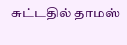சுட்டதில் தாமஸ்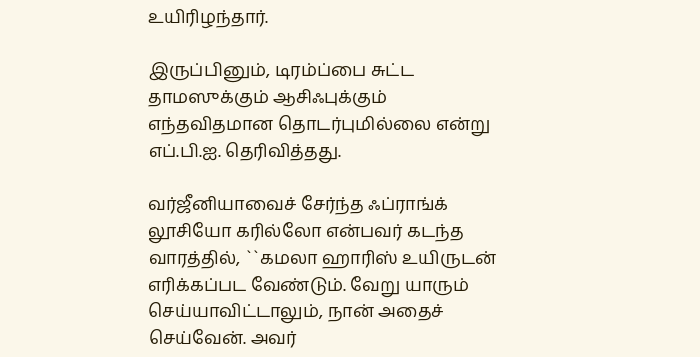உயிரிழந்தார்.

இருப்பினும், டிரம்ப்பை சுட்ட தாமஸுக்கும் ஆசிஃபுக்கும் எந்தவிதமான தொடர்புமில்லை என்று எப்.பி.ஐ. தெரிவித்தது.

வர்ஜீனியாவைச் சேர்ந்த ஃப்ராங்க் லூசியோ கரில்லோ என்பவர் கடந்த வாரத்தில், ``கமலா ஹாரிஸ் உயிருடன் எரிக்கப்பட வேண்டும். வேறு யாரும் செய்யாவிட்டாலும், நான் அதைச் செய்வேன். அவர்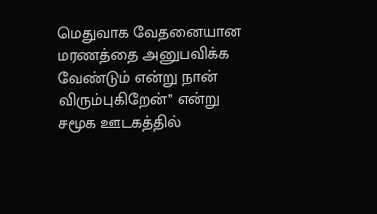மெதுவாக வேதனையான மரணத்தை அனுபவிக்க வேண்டும் என்று நான் விரும்புகிறேன்’’ என்று சமூக ஊடகத்தில்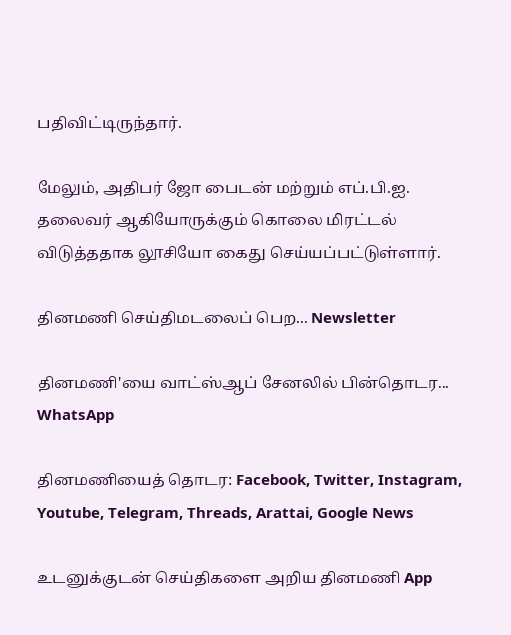பதிவிட்டிருந்தார்.

மேலும், அதிபர் ஜோ பைடன் மற்றும் எப்.பி.ஐ. தலைவர் ஆகியோருக்கும் கொலை மிரட்டல் விடுத்ததாக லூசியோ கைது செய்யப்பட்டுள்ளார்.

தினமணி செய்திமடலைப் பெற... Newsletter

தினமணி'யை வாட்ஸ்ஆப் சேனலில் பின்தொடர... WhatsApp

தினமணியைத் தொடர: Facebook, Twitter, Instagram, Youtube, Telegram, Threads, Arattai, Google News

உடனுக்குடன் செய்திகளை அறிய தினமணி App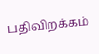பதிவிறக்கம்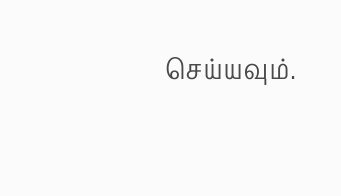செய்யவும்.